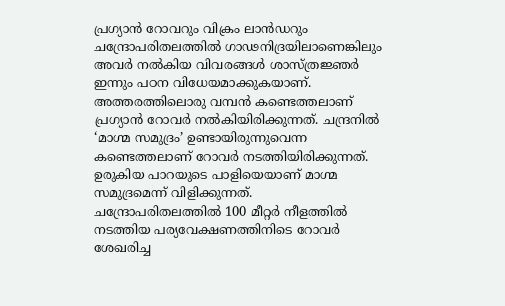പ്രഗ്യാൻ റോവറും വിക്രം ലാൻഡറും ചന്ദ്രോപരിതലത്തിൽ ഗാഢനിദ്രയിലാണെങ്കിലും അവർ നൽകിയ വിവരങ്ങൾ ശാസ്ത്രജ്ഞർ ഇന്നും പഠന വിധേയമാക്കുകയാണ്. അത്തരത്തിലൊരു വമ്പൻ കണ്ടെത്തലാണ് പ്രഗ്യാൻ റോവർ നൽകിയിരിക്കുന്നത്. ചന്ദ്രനിൽ ‘മാഗ്മ സമുദ്രം’ ഉണ്ടായിരുന്നുവെന്ന കണ്ടെത്തലാണ് റോവർ നടത്തിയിരിക്കുന്നത്. ഉരുകിയ പാറയുടെ പാളിയെയാണ് മാഗ്മ സമുദ്രമെന്ന് വിളിക്കുന്നത്.
ചന്ദ്രോപരിതലത്തിൽ 100 മീറ്റർ നീളത്തിൽ നടത്തിയ പര്യവേക്ഷണത്തിനിടെ റോവർ ശേഖരിച്ച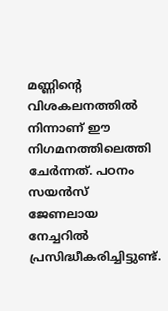മണ്ണിന്റെ വിശകലനത്തിൽ നിന്നാണ് ഈ നിഗമനത്തിലെത്തി ചേർന്നത്. പഠനം സയൻസ് ജേണലായ നേച്ചറിൽ പ്രസിദ്ധീകരിച്ചിട്ടുണ്ട്.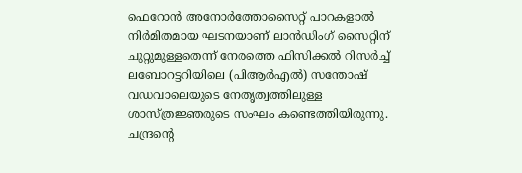ഫെറോൻ അനോർത്തോസൈറ്റ് പാറകളാൽ നിർമിതമായ ഘടനയാണ് ലാൻഡിംഗ് സൈറ്റിന് ചുറ്റുമുള്ളതെന്ന് നേരത്തെ ഫിസിക്കൽ റിസർച്ച് ലബോറട്ടറിയിലെ (പിആർഎൽ) സന്തോഷ് വഡവാലെയുടെ നേതൃത്വത്തിലുള്ള ശാസ്ത്രജ്ഞരുടെ സംഘം കണ്ടെത്തിയിരുന്നു.
ചന്ദ്രന്റെ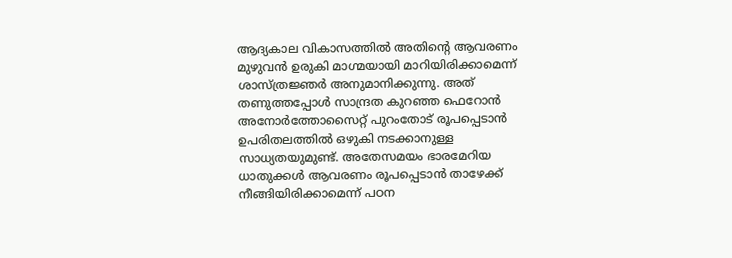ആദ്യകാല വികാസത്തിൽ അതിന്റെ ആവരണം മുഴുവൻ ഉരുകി മാഗ്മയായി മാറിയിരിക്കാമെന്ന് ശാസ്ത്രജ്ഞർ അനുമാനിക്കുന്നു. അത് തണുത്തപ്പോൾ സാന്ദ്രത കുറഞ്ഞ ഫെറോൻ അനോർത്തോസൈറ്റ് പുറംതോട് രൂപപ്പെടാൻ ഉപരിതലത്തിൽ ഒഴുകി നടക്കാനുള്ള സാധ്യതയുമുണ്ട്. അതേസമയം ഭാരമേറിയ ധാതുക്കൾ ആവരണം രൂപപ്പെടാൻ താഴേക്ക് നീങ്ങിയിരിക്കാമെന്ന് പഠന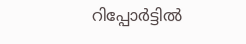റിപ്പോർട്ടിൽ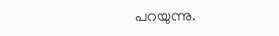പറയുന്നു.